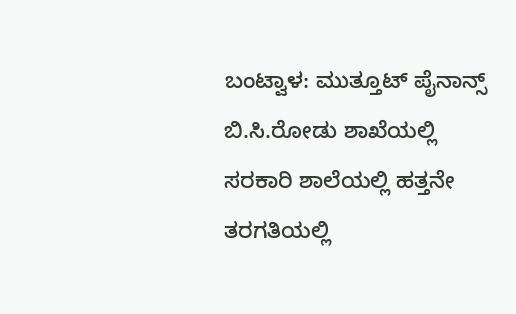ಬಂಟ್ವಾಳ: ಮುತ್ತೂಟ್ ಪೈನಾನ್ಸ್ ಬಿ.ಸಿ.ರೋಡು ಶಾಖೆಯಲ್ಲಿ ಸರಕಾರಿ ಶಾಲೆಯಲ್ಲಿ ಹತ್ತನೇ ತರಗತಿಯಲ್ಲಿ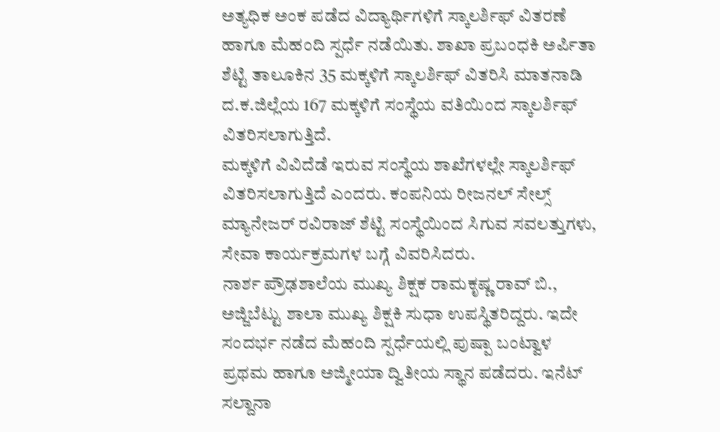ಅತ್ಯಧಿಕ ಅಂಕ ಪಡೆದ ವಿದ್ಯಾರ್ಥಿಗಳಿಗೆ ಸ್ಕಾಲರ್ಶಿಫ್ ವಿತರಣೆ ಹಾಗೂ ಮೆಹಂದಿ ಸ್ಪರ್ಧೆ ನಡೆಯಿತು. ಶಾಖಾ ಪ್ರಬಂಧಕಿ ಅರ್ಪಿತಾ ಶೆಟ್ಟಿ ತಾಲೂಕಿನ 35 ಮಕ್ಕಳಿಗೆ ಸ್ಕಾಲರ್ಶಿಫ್ ವಿತರಿಸಿ ಮಾತನಾಡಿ ದ.ಕ.ಜಿಲ್ಲೆಯ 167 ಮಕ್ಕಳಿಗೆ ಸಂಸ್ಥೆಯ ವತಿಯಿಂದ ಸ್ಕಾಲರ್ಶಿಫ್ ವಿತರಿಸಲಾಗುತ್ತಿದೆ.
ಮಕ್ಕಳಿಗೆ ವಿವಿದೆಡೆ ಇರುವ ಸಂಸ್ಥೆಯ ಶಾಖೆಗಳಲ್ಲೇ ಸ್ಕಾಲರ್ಶಿಫ್ ವಿತರಿಸಲಾಗುತ್ತಿದೆ ಎಂದರು. ಕಂಪನಿಯ ರೀಜನಲ್ ಸೇಲ್ಸ್ ಮ್ಯಾನೇಜರ್ ರವಿರಾಜ್ ಶೆಟ್ಟಿ ಸಂಸ್ಥೆಯಿಂದ ಸಿಗುವ ಸವಲತ್ತುಗಳು, ಸೇವಾ ಕಾರ್ಯಕ್ರಮಗಳ ಬಗ್ಗೆ ವಿವರಿಸಿದರು.
ನಾರ್ಶ ಪ್ರೌಢಶಾಲೆಯ ಮುಖ್ಯ ಶಿಕ್ಷಕ ರಾಮಕೃಷ್ಣ ರಾವ್ ಬಿ., ಅಜ್ಜಿಬೆಟ್ಟು ಶಾಲಾ ಮುಖ್ಯ ಶಿಕ್ಷಕಿ ಸುಧಾ ಉಪಸ್ಥಿತರಿದ್ದರು. ಇದೇ ಸಂದರ್ಭ ನಡೆದ ಮೆಹಂದಿ ಸ್ಪರ್ಧೆಯಲ್ಲಿ ಪುಷ್ಪಾ ಬಂಟ್ವಾಳ ಪ್ರಥಮ ಹಾಗೂ ಅಜ್ಮೀಯಾ ದ್ವಿತೀಯ ಸ್ಥಾನ ಪಡೆದರು. ಇನೆಟ್ ಸಲ್ದಾನಾ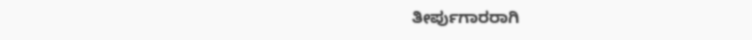ತೀರ್ಪುಗಾರರಾಗಿ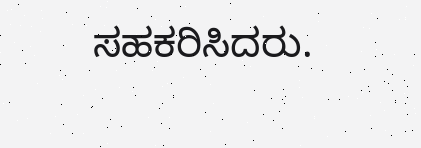ಸಹಕರಿಸಿದರು.